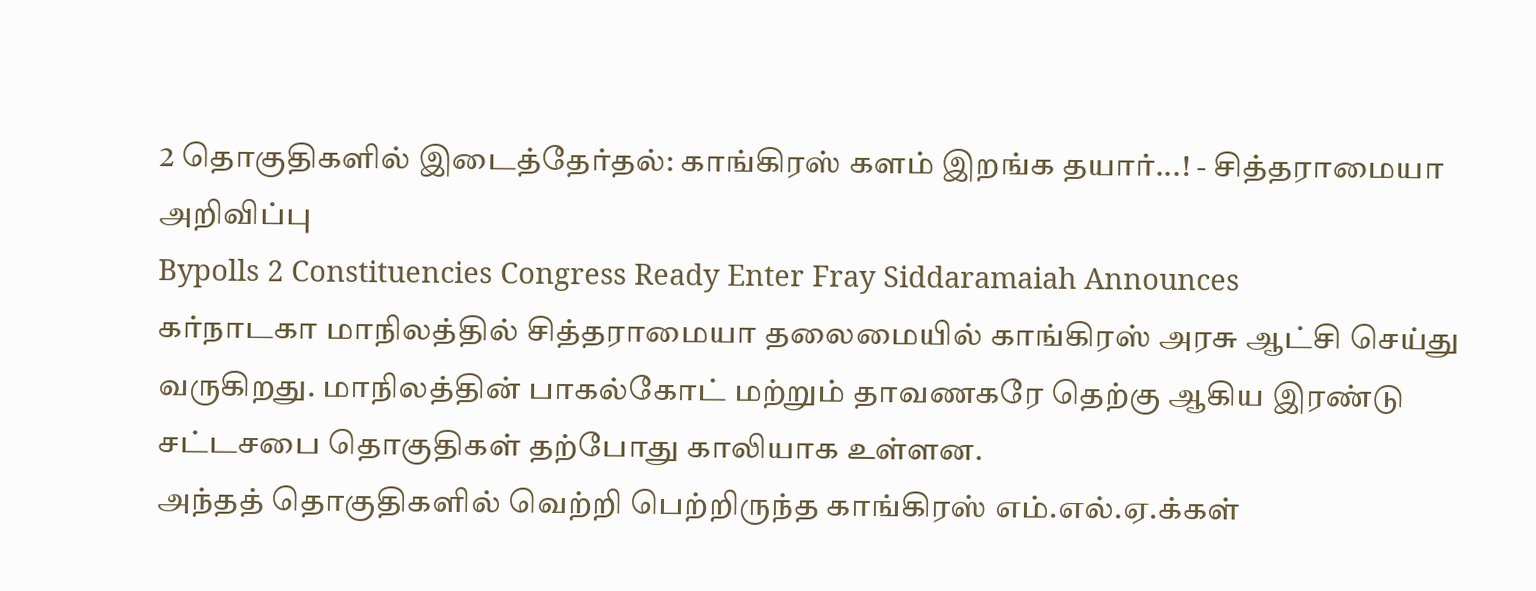2 தொகுதிகளில் இடைத்தேர்தல்: காங்கிரஸ் களம் இறங்க தயார்...! - சித்தராமையா அறிவிப்பு
Bypolls 2 Constituencies Congress Ready Enter Fray Siddaramaiah Announces
கர்நாடகா மாநிலத்தில் சித்தராமையா தலைமையில் காங்கிரஸ் அரசு ஆட்சி செய்து வருகிறது. மாநிலத்தின் பாகல்கோட் மற்றும் தாவணகரே தெற்கு ஆகிய இரண்டு சட்டசபை தொகுதிகள் தற்போது காலியாக உள்ளன.
அந்தத் தொகுதிகளில் வெற்றி பெற்றிருந்த காங்கிரஸ் எம்.எல்.ஏ.க்கள்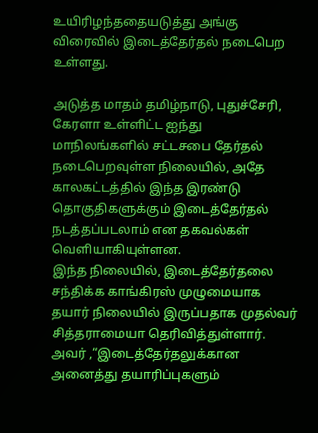உயிரிழந்ததையடுத்து அங்கு விரைவில் இடைத்தேர்தல் நடைபெற உள்ளது.

அடுத்த மாதம் தமிழ்நாடு, புதுச்சேரி, கேரளா உள்ளிட்ட ஐந்து மாநிலங்களில் சட்டசபை தேர்தல் நடைபெறவுள்ள நிலையில், அதே காலகட்டத்தில் இந்த இரண்டு தொகுதிகளுக்கும் இடைத்தேர்தல் நடத்தப்படலாம் என தகவல்கள் வெளியாகியுள்ளன.
இந்த நிலையில், இடைத்தேர்தலை சந்திக்க காங்கிரஸ் முழுமையாக தயார் நிலையில் இருப்பதாக முதல்வர் சித்தராமையா தெரிவித்துள்ளார். அவர் ,“இடைத்தேர்தலுக்கான அனைத்து தயாரிப்புகளும்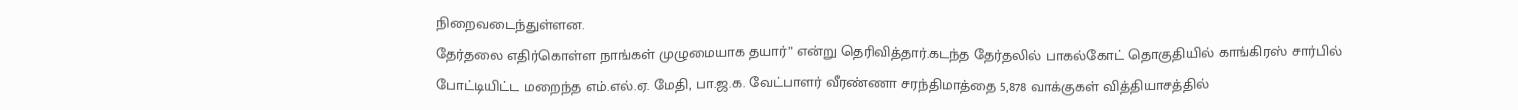நிறைவடைந்துள்ளன.
தேர்தலை எதிர்கொள்ள நாங்கள் முழுமையாக தயார்” என்று தெரிவித்தார்.கடந்த தேர்தலில் பாகல்கோட் தொகுதியில் காங்கிரஸ் சார்பில் போட்டியிட்ட மறைந்த எம்.எல்.ஏ. மேதி, பா.ஜ.க. வேட்பாளர் வீரண்ணா சரந்திமாத்தை 5,878 வாக்குகள் வித்தியாசத்தில்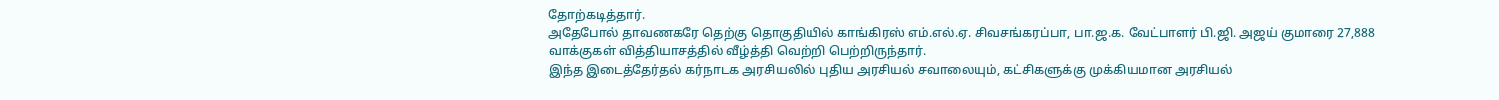தோற்கடித்தார்.
அதேபோல் தாவணகரே தெற்கு தொகுதியில் காங்கிரஸ் எம்.எல்.ஏ. சிவசங்கரப்பா, பா.ஜ.க. வேட்பாளர் பி.ஜி. அஜய் குமாரை 27,888 வாக்குகள் வித்தியாசத்தில் வீழ்த்தி வெற்றி பெற்றிருந்தார்.
இந்த இடைத்தேர்தல் கர்நாடக அரசியலில் புதிய அரசியல் சவாலையும், கட்சிகளுக்கு முக்கியமான அரசியல்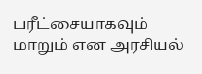பரீட்சையாகவும் மாறும் என அரசியல்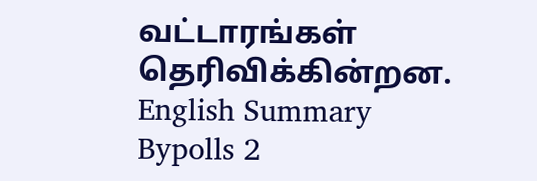வட்டாரங்கள் தெரிவிக்கின்றன.
English Summary
Bypolls 2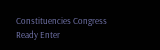Constituencies Congress Ready Enter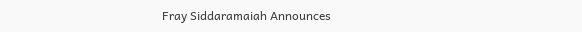Fray Siddaramaiah Announces